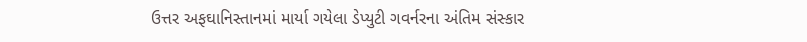ઉત્તર અફઘાનિસ્તાનમાં માર્યા ગયેલા ડેપ્યુટી ગવર્નરના અંતિમ સંસ્કાર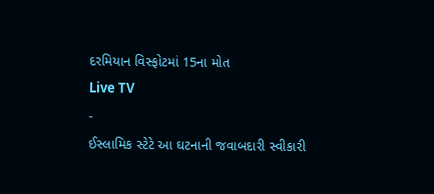દરમિયાન વિસ્ફોટમાં 15ના મોત
Live TV
-
ઈસ્લામિક સ્ટેટે આ ઘટનાની જવાબદારી સ્વીકારી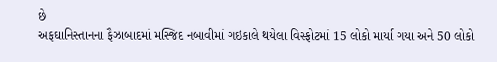છે
અફઘાનિસ્તાનના ફૈઝાબાદમાં મસ્જિદ નબાવીમાં ગઇકાલે થયેલા વિસ્ફોટમાં 15 લોકો માર્યા ગયા અને 50 લોકો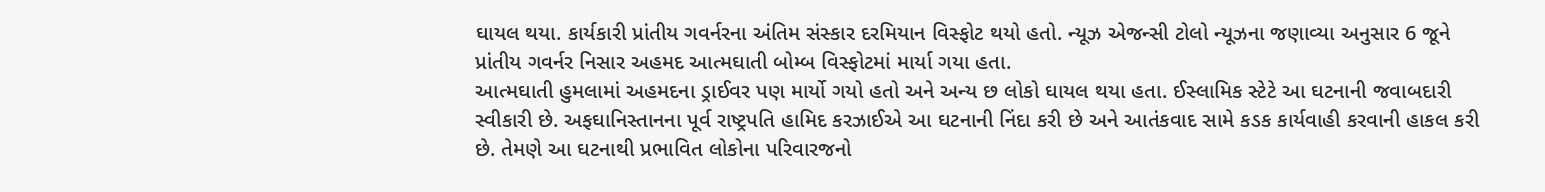ઘાયલ થયા. કાર્યકારી પ્રાંતીય ગવર્નરના અંતિમ સંસ્કાર દરમિયાન વિસ્ફોટ થયો હતો. ન્યૂઝ એજન્સી ટોલો ન્યૂઝના જણાવ્યા અનુસાર 6 જૂને પ્રાંતીય ગવર્નર નિસાર અહમદ આત્મઘાતી બોમ્બ વિસ્ફોટમાં માર્યા ગયા હતા.
આત્મઘાતી હુમલામાં અહમદના ડ્રાઈવર પણ માર્યો ગયો હતો અને અન્ય છ લોકો ઘાયલ થયા હતા. ઈસ્લામિક સ્ટેટે આ ઘટનાની જવાબદારી સ્વીકારી છે. અફઘાનિસ્તાનના પૂર્વ રાષ્ટ્રપતિ હામિદ કરઝાઈએ આ ઘટનાની નિંદા કરી છે અને આતંકવાદ સામે કડક કાર્યવાહી કરવાની હાકલ કરી છે. તેમણે આ ઘટનાથી પ્રભાવિત લોકોના પરિવારજનો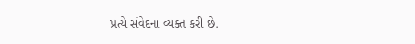પ્રત્યે સંવેદના વ્યક્ત કરી છે.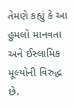તેમણે કહ્યું કે આ હુમલો માનવતા અને ઈસ્લામિક મૂલ્યોની વિરુદ્ધ છે.